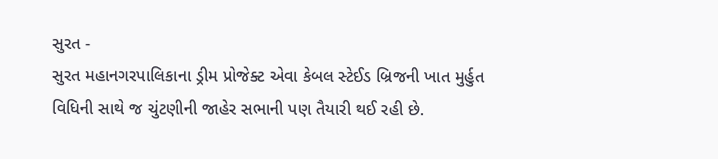સુરત -
સુરત મહાનગરપાલિકાના ડ્રીમ પ્રોજેક્ટ એવા કેબલ સ્ટેઈડ બ્રિજની ખાત મુર્હુત વિધિની સાથે જ ચુંટણીની જાહેર સભાની પણ તૈયારી થઈ રહી છે.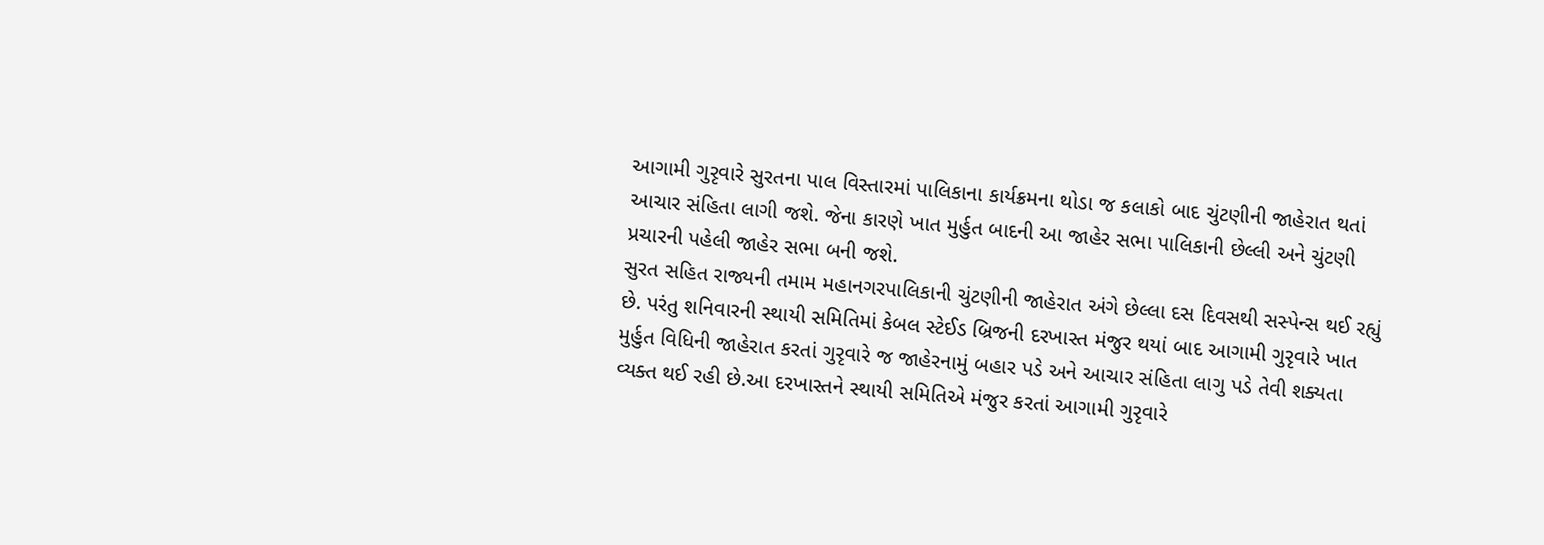આગામી ગુરૃવારે સુરતના પાલ વિસ્તારમાં પાલિકાના કાર્યક્રમના થોડા જ કલાકો બાદ ચુંટણીની જાહેરાત થતાં આચાર સંહિતા લાગી જશે. જેના કારણે ખાત મુર્હુત બાદની આ જાહેર સભા પાલિકાની છેલ્લી અને ચુંટણી પ્રચારની પહેલી જાહેર સભા બની જશે.
સુરત સહિત રાજ્યની તમામ મહાનગરપાલિકાની ચુંટણીની જાહેરાત અંગે છેલ્લા દસ દિવસથી સસ્પેન્સ થઈ રહ્યું છે. પરંતુ શનિવારની સ્થાયી સમિતિમાં કેબલ સ્ટેઈડ બ્રિજની દરખાસ્ત મંજુર થયાં બાદ આગામી ગુરૃવારે ખાત મુર્હુત વિધિની જાહેરાત કરતાં ગુરૃવારે જ જાહેરનામું બહાર પડે અને આચાર સંહિતા લાગુ પડે તેવી શક્યતા વ્યક્ત થઈ રહી છે.આ દરખાસ્તને સ્થાયી સમિતિએ મંજુર કરતાં આગામી ગુરૃવારે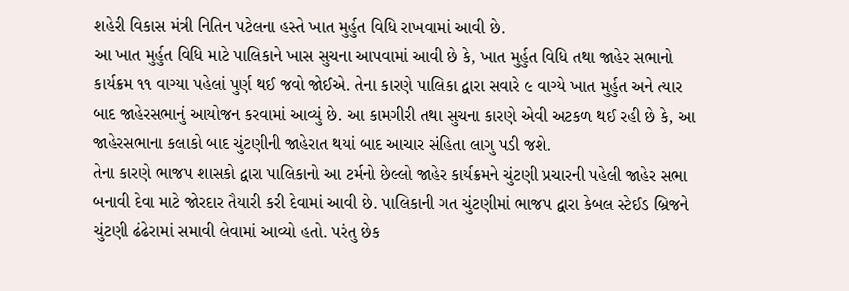શહેરી વિકાસ મંત્રી નિતિન પટેલના હસ્તે ખાત મુર્હુત વિધિ રાખવામાં આવી છે.
આ ખાત મુર્હુત વિધિ માટે પાલિકાને ખાસ સુચના આપવામાં આવી છે કે, ખાત મુર્હુત વિધિ તથા જાહેર સભાનો કાર્યક્રમ ૧૧ વાગ્યા પહેલાં પુર્ણ થઈ જવો જોઈએ. તેના કારણે પાલિકા દ્વારા સવારે ૯ વાગ્યે ખાત મુર્હુત અને ત્યાર બાદ જાહેરસભાનું આયોજન કરવામાં આવ્યું છે. આ કામગીરી તથા સુચના કારણે એવી અટકળ થઈ રહી છે કે, આ જાહેરસભાના કલાકો બાદ ચુંટણીની જાહેરાત થયાં બાદ આચાર સંહિતા લાગુ પડી જશે.
તેના કારણે ભાજપ શાસકો દ્વારા પાલિકાનો આ ટર્મનો છેલ્લો જાહેર કાર્યક્રમને ચુંટણી પ્રચારની પહેલી જાહેર સભા બનાવી દેવા માટે જોરદાર તૈયારી કરી દેવામાં આવી છે. પાલિકાની ગત ચુંટણીમાં ભાજપ દ્વારા કેબલ સ્ટેઈડ બ્રિજને ચુંટણી ઢંઢેરામાં સમાવી લેવામાં આવ્યો હતો. પરંતુ છેક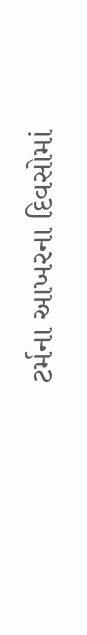ટર્મના આખરના દિવસોમાં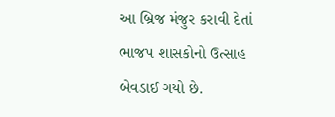આ બ્રિજ મંજુર કરાવી દેતાં ભાજપ શાસકોનો ઉત્સાહ બેવડાઈ ગયો છે.